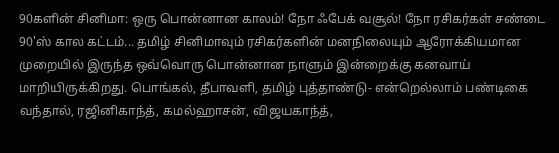90களின் சினிமா: ஒரு பொன்னான காலம்! நோ ஃபேக் வசூல்! நோ ரசிகர்கள் சண்டை
90'ஸ் கால கட்டம்... தமிழ் சினிமாவும் ரசிகர்களின் மனநிலையும் ஆரோக்கியமான முறையில் இருந்த ஒவ்வொரு பொன்னான நாளும் இன்றைக்கு கனவாய் மாறியிருக்கிறது. பொங்கல், தீபாவளி, தமிழ் புத்தாண்டு- என்றெல்லாம் பண்டிகை வந்தால், ரஜினிகாந்த், கமல்ஹாசன், விஜயகாந்த்,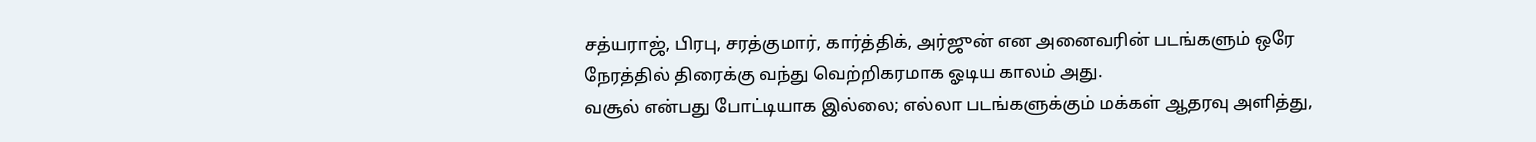சத்யராஜ், பிரபு, சரத்குமார், கார்த்திக், அர்ஜுன் என அனைவரின் படங்களும் ஒரே நேரத்தில் திரைக்கு வந்து வெற்றிகரமாக ஓடிய காலம் அது.
வசூல் என்பது போட்டியாக இல்லை; எல்லா படங்களுக்கும் மக்கள் ஆதரவு அளித்து,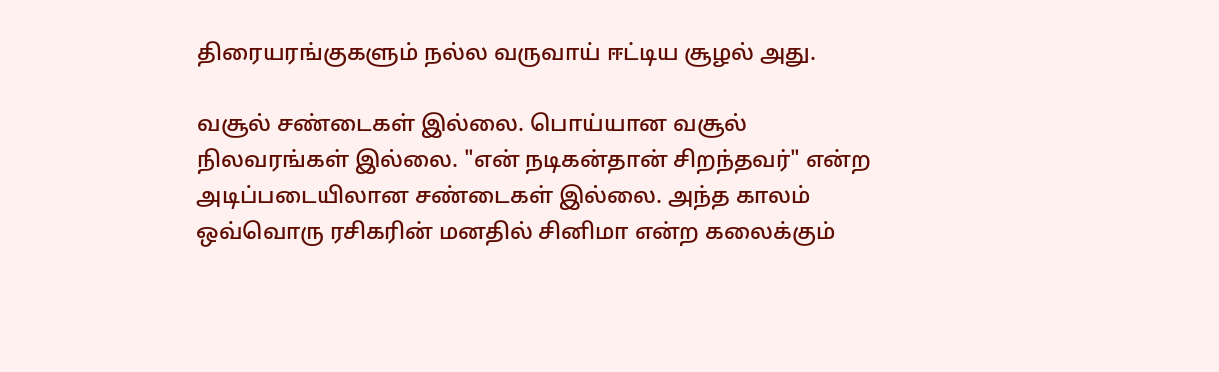திரையரங்குகளும் நல்ல வருவாய் ஈட்டிய சூழல் அது.

வசூல் சண்டைகள் இல்லை. பொய்யான வசூல் நிலவரங்கள் இல்லை. "என் நடிகன்தான் சிறந்தவர்" என்ற அடிப்படையிலான சண்டைகள் இல்லை. அந்த காலம் ஒவ்வொரு ரசிகரின் மனதில் சினிமா என்ற கலைக்கும்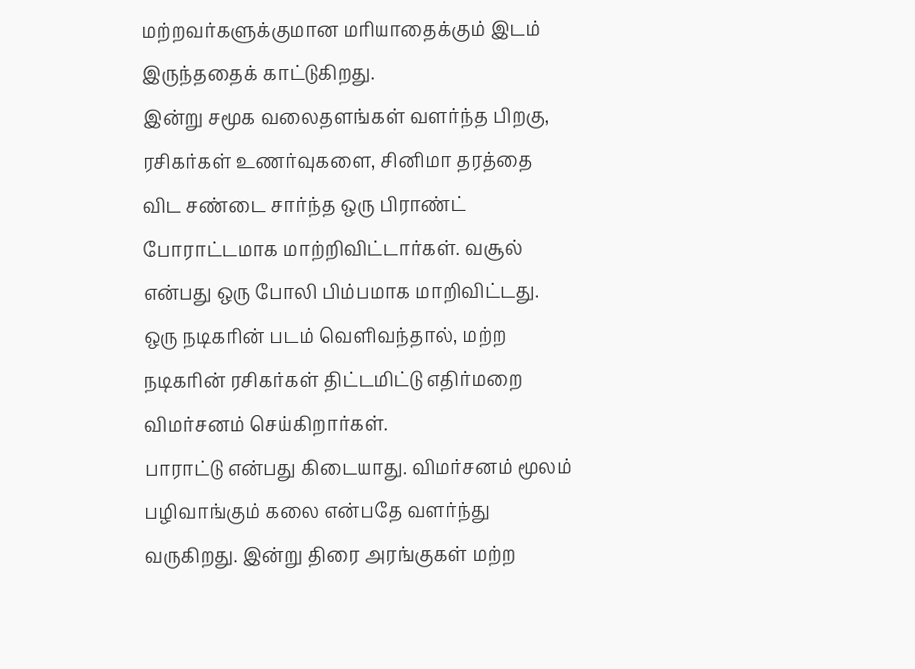மற்றவர்களுக்குமான மரியாதைக்கும் இடம் இருந்ததைக் காட்டுகிறது.
இன்று சமூக வலைதளங்கள் வளர்ந்த பிறகு, ரசிகர்கள் உணர்வுகளை, சினிமா தரத்தை விட சண்டை சார்ந்த ஒரு பிராண்ட் போராட்டமாக மாற்றிவிட்டார்கள். வசூல் என்பது ஒரு போலி பிம்பமாக மாறிவிட்டது. ஒரு நடிகரின் படம் வெளிவந்தால், மற்ற நடிகரின் ரசிகர்கள் திட்டமிட்டு எதிர்மறை விமர்சனம் செய்கிறார்கள்.
பாராட்டு என்பது கிடையாது. விமர்சனம் மூலம் பழிவாங்கும் கலை என்பதே வளர்ந்து வருகிறது. இன்று திரை அரங்குகள் மற்ற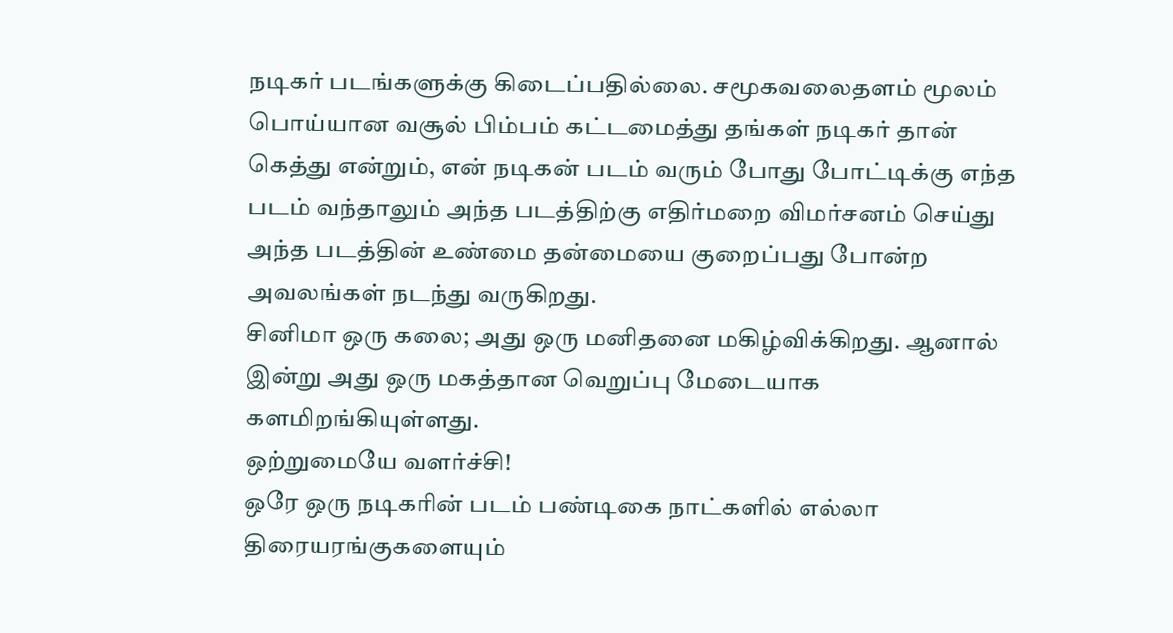நடிகர் படங்களுக்கு கிடைப்பதில்லை. சமூகவலைதளம் மூலம் பொய்யான வசூல் பிம்பம் கட்டமைத்து தங்கள் நடிகர் தான் கெத்து என்றும், என் நடிகன் படம் வரும் போது போட்டிக்கு எந்த படம் வந்தாலும் அந்த படத்திற்கு எதிர்மறை விமர்சனம் செய்து அந்த படத்தின் உண்மை தன்மையை குறைப்பது போன்ற அவலங்கள் நடந்து வருகிறது.
சினிமா ஒரு கலை; அது ஒரு மனிதனை மகிழ்விக்கிறது. ஆனால் இன்று அது ஒரு மகத்தான வெறுப்பு மேடையாக களமிறங்கியுள்ளது.
ஒற்றுமையே வளர்ச்சி!
ஒரே ஒரு நடிகரின் படம் பண்டிகை நாட்களில் எல்லா திரையரங்குகளையும்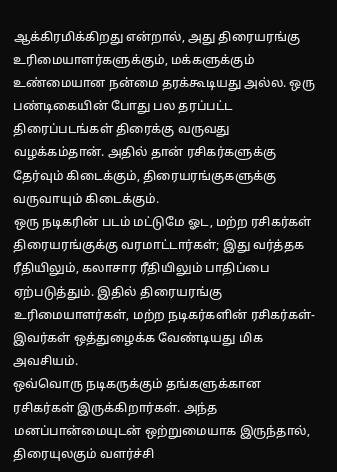ஆக்கிரமிக்கிறது என்றால், அது திரையரங்கு உரிமையாளர்களுக்கும், மக்களுக்கும் உண்மையான நன்மை தரக்கூடியது அல்ல. ஒரு பண்டிகையின் போது பல தரப்பட்ட திரைப்படங்கள் திரைக்கு வருவது வழக்கம்தான். அதில் தான் ரசிகர்களுக்கு தேர்வும் கிடைக்கும், திரையரங்குகளுக்கு வருவாயும் கிடைக்கும்.
ஒரு நடிகரின் படம் மட்டுமே ஓட, மற்ற ரசிகர்கள் திரையரங்குக்கு வரமாட்டார்கள்; இது வர்த்தக ரீதியிலும், கலாசார ரீதியிலும் பாதிப்பை ஏற்படுத்தும். இதில் திரையரங்கு உரிமையாளர்கள், மற்ற நடிகர்களின் ரசிகர்கள்-இவர்கள் ஒத்துழைக்க வேண்டியது மிக அவசியம்.
ஒவ்வொரு நடிகருக்கும் தங்களுக்கான ரசிகர்கள் இருக்கிறார்கள். அந்த மனப்பான்மையுடன் ஒற்றுமையாக இருந்தால், திரையுலகும் வளர்ச்சி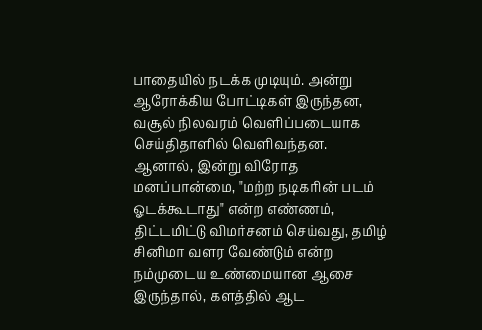பாதையில் நடக்க முடியும். அன்று ஆரோக்கிய போட்டிகள் இருந்தன, வசூல் நிலவரம் வெளிப்படையாக செய்திதாளில் வெளிவந்தன.
ஆனால், இன்று விரோத மனப்பான்மை, "மற்ற நடிகரின் படம் ஓடக்கூடாது" என்ற எண்ணம், திட்டமிட்டு விமர்சனம் செய்வது, தமிழ் சினிமா வளர வேண்டும் என்ற நம்முடைய உண்மையான ஆசை இருந்தால், களத்தில் ஆட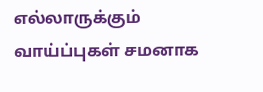எல்லாருக்கும் வாய்ப்புகள் சமனாக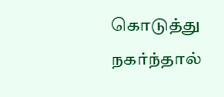கொடுத்து நகர்ந்தால்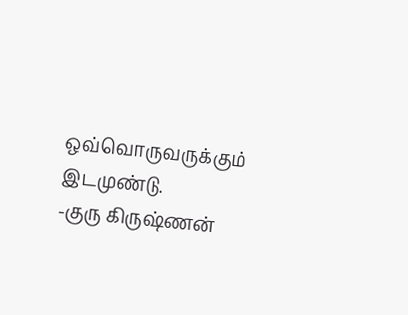ஒவ்வொருவருக்கும் இடமுண்டு.
-குரு கிருஷ்ணன்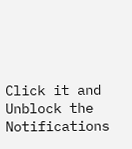Click it and Unblock the Notifications